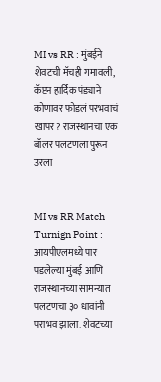MI vs RR : मुंबईने शेवटची मॅचही गमावली, कॅप्टन हार्दिक पंड्याने कोणावर फोडलं परभवाचं खापर? राजस्थानचा एक बॉलर पलटणला पुरून उरला


MI vs RR Match Turnign Point : आयपीएलमध्ये पार पडलेल्या मुंबई आणि राजस्थानच्या सामन्यात पलटणचा ३० धावांनी पराभव झाला. शेवटच्या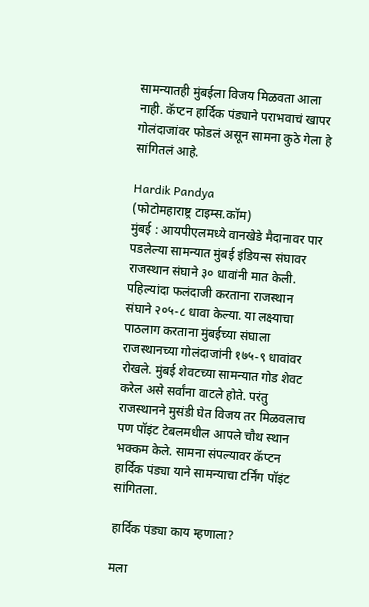सामन्यातही मुंबईला विजय मिळवता आला नाही. कॅप्टन हार्दिक पंड्याने पराभवाचं खापर गोलंदाजांवर फोडलं असून सामना कुठे गेला हे सांगितलं आहे.

Hardik Pandya
(फोटोमहाराष्ट्र टाइम्स.कॉम)
मुंबई : आयपीएलमध्ये वानखेडे मैदानावर पार पडलेल्या सामन्यात मुंबई इंडियन्स संघावर राजस्थान संघाने ३० धावांनी मात केली. पहिल्यांदा फलंदाजी करताना राजस्थान संघाने २०५-८ धावा केल्या. या लक्ष्याचा पाठलाग करताना मुंबईच्या संघाला राजस्थानच्या गोलंदाजांनी १७५-९ धावांवर रोखले. मुंबई शेवटच्या सामन्यात गोड शेवट करेल असे सर्वांना वाटले होते. परंतु राजस्थानने मुसंडी घेत विजय तर मिळवलाच पण पॉइंट टेबलमधील आपले चौथ स्थान भक्कम केले. सामना संपल्यावर कॅप्टन हार्दिक पंड्या याने सामन्याचा टर्निंग पॉइंट सांगितला.

हार्दिक पंड्या काय म्हणाला?

मला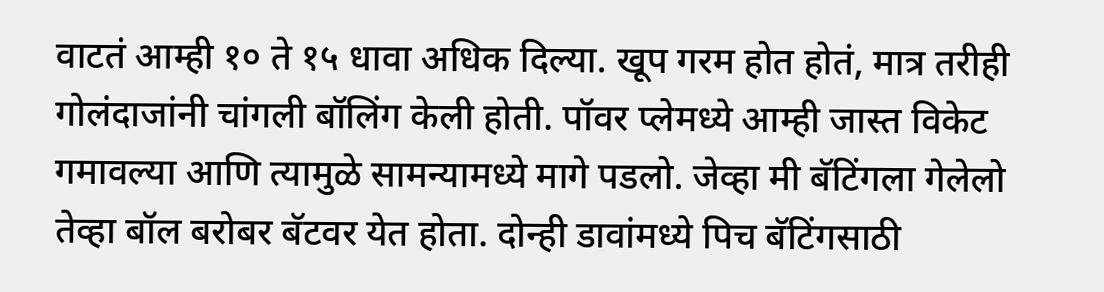वाटतं आम्ही १० ते १५ धावा अधिक दिल्या. खूप गरम होत होतं, मात्र तरीही गोलंदाजांनी चांगली बॉलिंग केली होती. पॉवर प्लेमध्ये आम्ही जास्त विकेट गमावल्या आणि त्यामुळे सामन्यामध्ये मागे पडलो. जेव्हा मी बॅटिंगला गेलेलो तेव्हा बॉल बरोबर बॅटवर येत होता. दोन्ही डावांमध्ये पिच बॅटिंगसाठी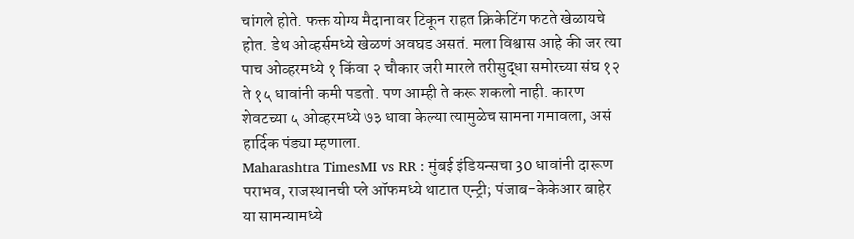चांगले होते. फक्त योग्य मैदानावर टिकून राहत क्रिकेटिंग फटते खेळायचे होत. डेथ ओव्हर्समध्ये खेळणं अवघड असतं. मला विश्वास आहे की जर त्या पाच ओव्हरमध्ये १ किंवा २ चौकार जरी मारले तरीसुद्धा समोरच्या संघ १२ ते १५ धावांनी कमी पडतो. पण आम्ही ते करू शकलो नाही. कारण शेवटच्या ५ ओव्हरमध्ये ७३ धावा केल्या त्यामुळेच सामना गमावला, असं हार्दिक पंड्या म्हणाला.
Maharashtra TimesMI vs RR : मुंबई इंडियन्सचा 30 धावांनी दारूण पराभव, राजस्थानची प्ले ऑफमध्ये थाटात एन्ट्री; पंजाब-केकेआर बाहेर
या सामन्यामध्ये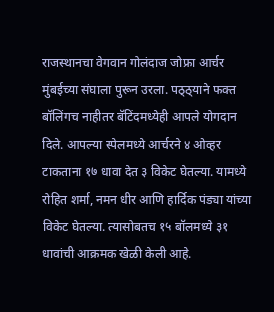राजस्थानचा वेगवान गोलंदाज जोफ्रा आर्चर मुंबईच्या संघाला पुरून उरला. पठ्ठ्याने फक्त बॉलिंगच नाहीतर बॅटिंदमध्येही आपले योगदान दिले. आपल्या स्पेलमध्ये आर्चरने ४ ओव्हर टाकताना १७ धावा देत ३ विकेट घेतल्या. यामध्ये रोहित शर्मा, नमन धीर आणि हार्दिक पंड्या यांच्या विकेट घेतल्या. त्यासोबतच १५ बॉलमध्ये ३१ धावांची आक्रमक खेळी केली आहे.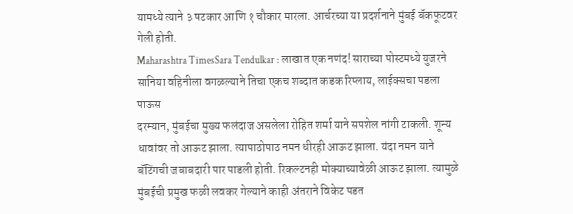यामध्ये त्याने ३ षटकार आणि १ चौकार मारला. आर्चरच्या या प्रदर्शनाने मुंबई बॅकफूटवर गेली होती.
Maharashtra TimesSara Tendulkar : लाखात एक नणंद! साराच्या पोस्टमध्ये युजरने सानिया वहिनीला वगळल्याने तिचा एकच शब्दात कडक रिप्लाय, लाईक्सचा पडला पाऊस
दरम्यान, मुंबईचा मुख्य फलंदाज असलेला रोहित शर्मा याने सपशेल नांगी टाकली. शून्य धावांवर तो आऊट झाला. त्यापाठोपाठ नमन धीरही आऊट झाला. यंदा नमन याने बॅटिंगची जबाबदारी पार पाडली होती. रिकल्टनही मोक्याच्यावेळी आऊट झाला. त्यामुळे मुंबईची प्रमुख फळी लवकर गेल्याने काही अंतराने विकेट पडत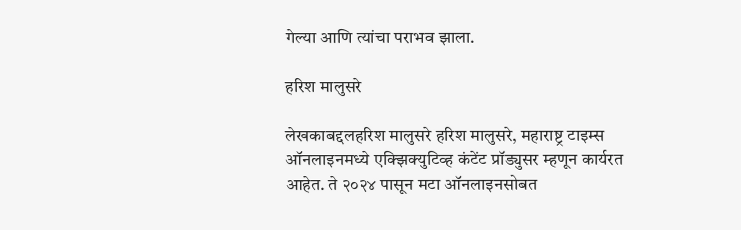गेल्या आणि त्यांचा पराभव झाला.

हरिश मालुसरे

लेखकाबद्दलहरिश मालुसरे हरिश मालुसरे, महाराष्ट्र टाइम्स ऑनलाइनमध्ये एक्झिक्युटिव्ह कंटेंट प्रॉड्युसर म्हणून कार्यरत आहेत. ते २०२४ पासून मटा ऑनलाइनसोबत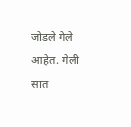जोडले गेले आहेत. गेली सात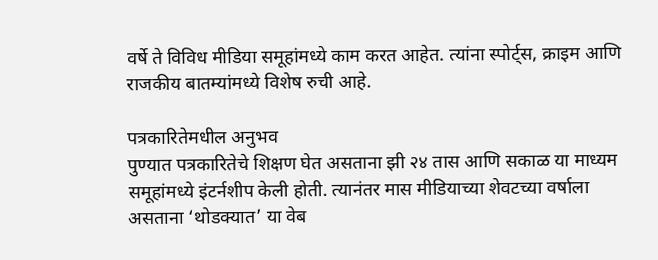वर्षे ते विविध मीडिया समूहांमध्ये काम करत आहेत. त्यांना स्पोर्ट्स, क्राइम आणि राजकीय बातम्यांमध्ये विशेष रुची आहे.

पत्रकारितेमधील अनुभव
पुण्यात पत्रकारितेचे शिक्षण घेत असताना झी २४ तास आणि सकाळ या माध्यम समूहांमध्ये इंटर्नशीप केली होती. त्यानंतर मास मीडियाच्या शेवटच्या वर्षाला असताना ‘थोडक्यात’ या वेब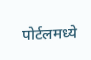पोर्टलमध्ये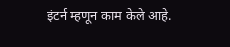इंटर्न म्हणून काम केले आहे.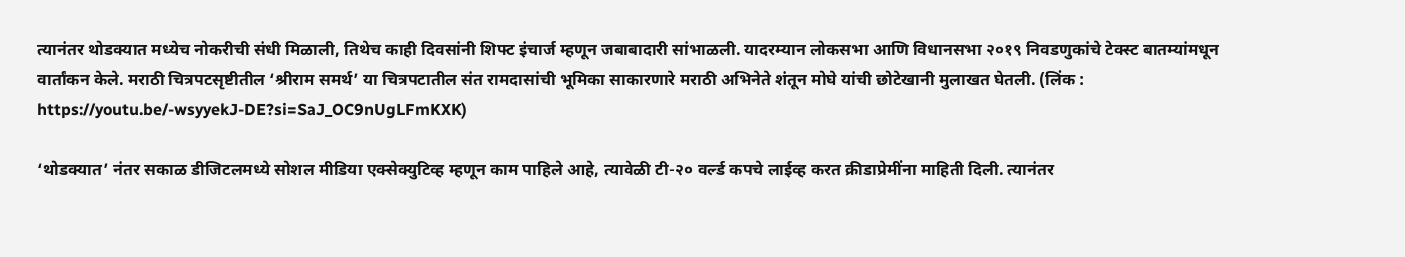त्यानंतर थोडक्यात मध्येच नोकरीची संधी मिळाली, तिथेच काही दिवसांनी शिफ्ट इंचार्ज म्हणून जबाबादारी सांभाळली. यादरम्यान लोकसभा आणि विधानसभा २०१९ निवडणुकांचे टेक्स्ट बातम्यांमधून वार्तांकन केले. मराठी चित्रपटसृष्टीतील ‘श्रीराम समर्थ’ या चित्रपटातील संत रामदासांची भूमिका साकारणारे मराठी अभिनेते शंतून मोघे यांची छोटेखानी मुलाखत घेतली. (लिंक : https://youtu.be/-wsyyekJ-DE?si=SaJ_OC9nUgLFmKXK)

‘थोडक्यात’ नंतर सकाळ डीजिटलमध्ये सोशल मीडिया एक्सेक्युटिव्ह म्हणून काम पाहिले आहे, त्यावेळी टी-२० वर्ल्ड कपचे लाईव्ह करत क्रीडाप्रेमींना माहिती दिली. त्यानंतर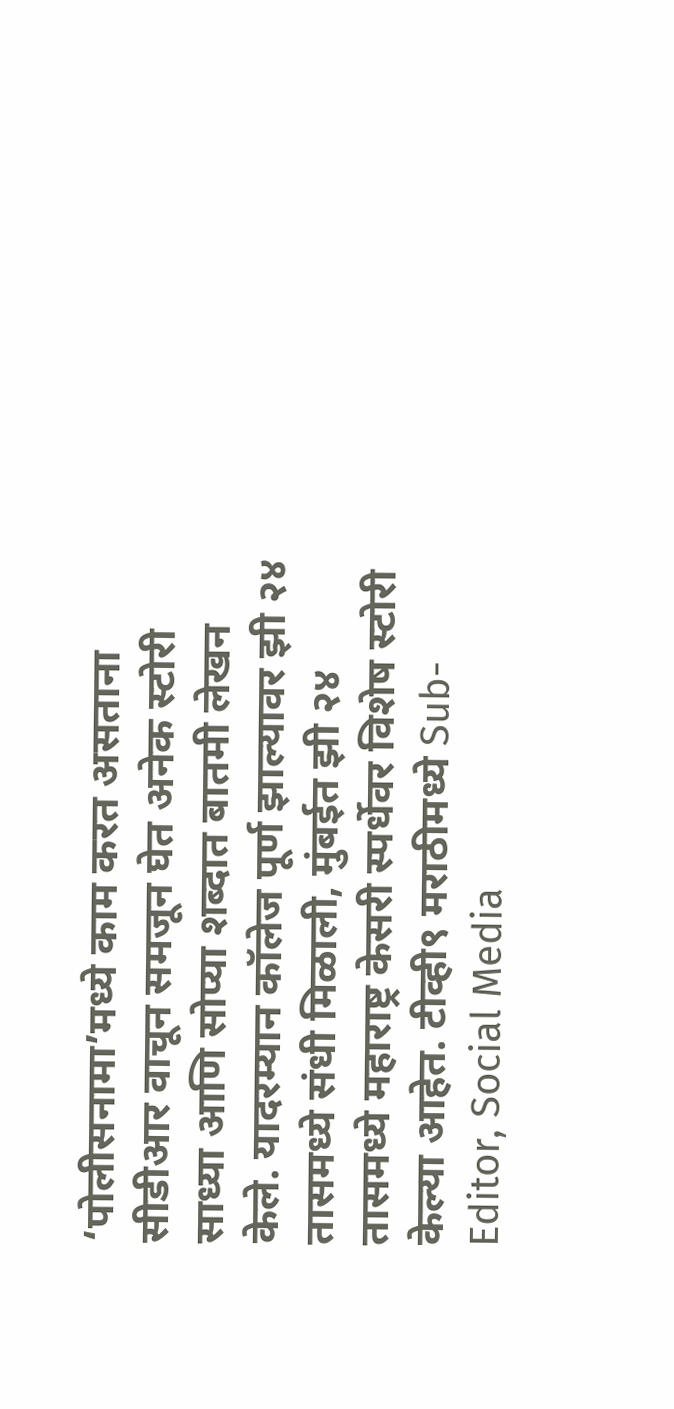‘पोलीसनामा’मध्ये काम करत असताना सीडीआर वाचून समजून घेत अनेक स्टोरी साध्या आणि सोप्या शब्दात बातमी लेखन केले. यादरम्यान कॉलेज पूर्ण झाल्यावर झी २४ तासमध्ये संधी मिळाली, मुंबईत झी २४ तासमध्ये महाराष्ट्र केसरी स्पर्धेवर विशेष स्टोरी केल्या आहेत. टीव्ही९ मराठीमध्ये Sub-Editor, Social Media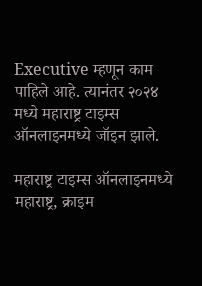Executive म्हणून काम पाहिले आहे. त्यानंतर २०२४ मध्ये महाराष्ट्र टाइम्स ऑनलाइनमध्ये जॉइन झाले.

महाराष्ट्र टाइम्स ऑनलाइनमध्ये महाराष्ट्र, क्राइम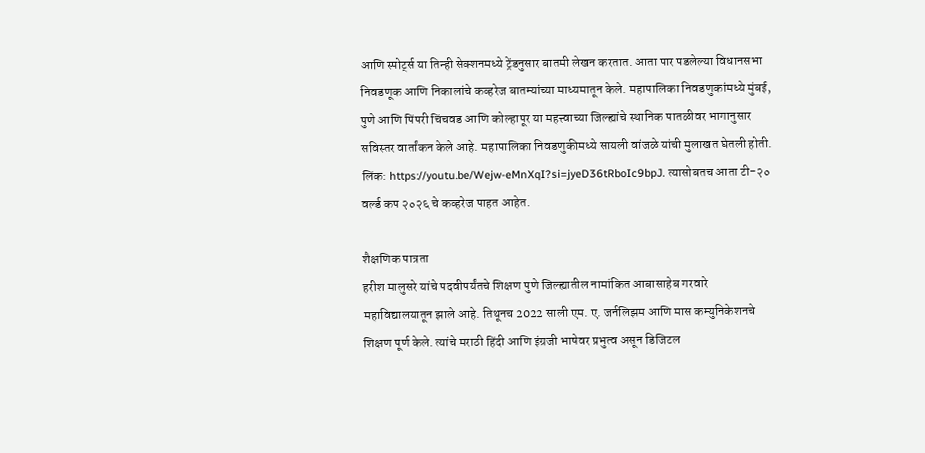आणि स्पोर्ट्स या तिन्ही सेक्शनमध्ये ट्रेंडनुसार बातमी लेखन करतात. आता पार पडलेल्या विधानसभा निवडणूक आणि निकालांचे कव्हरेज बातम्यांच्या माध्यमातून केले. महापालिका निवडणुकांमध्ये मुंबई, पुणे आणि पिंपरी चिंचवड आणि कोल्हापूर या महत्त्वाच्या जिल्ह्यांचे स्थानिक पातळीवर भागानुसार सविस्तर वार्तांकन केले आहे. महापालिका निवडणुकीमध्ये सायली वांजळे यांची मुलाखत घेतली होती. लिंक: https://youtu.be/Wejw-eMnXqI?si=jyeD36tRboIc9bpJ. त्यासोबतच आता टी-२० वर्ल्ड कप २०२६ चे कव्हरेज पाहत आहेत.

शैक्षणिक पात्रता
हरीश मालुसरे यांचे पदवीपर्यंतचे शिक्षण पुणे जिल्ह्यातील नामांकित आबासाहेब गरवारे महाविद्यालयातून झाले आहे. तिथूनच 2022 साली एम. ए. जर्नलिझम आणि मास कम्युनिकेशनचे शिक्षण पूर्ण केले. त्यांचे मराठी हिंदी आणि इंग्रजी भाषेवर प्रभुत्व असून डिजिटल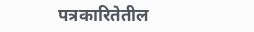पत्रकारितेतील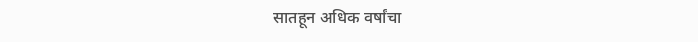सातहून अधिक वर्षांचा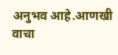अनुभव आहे.आणखी वाचा